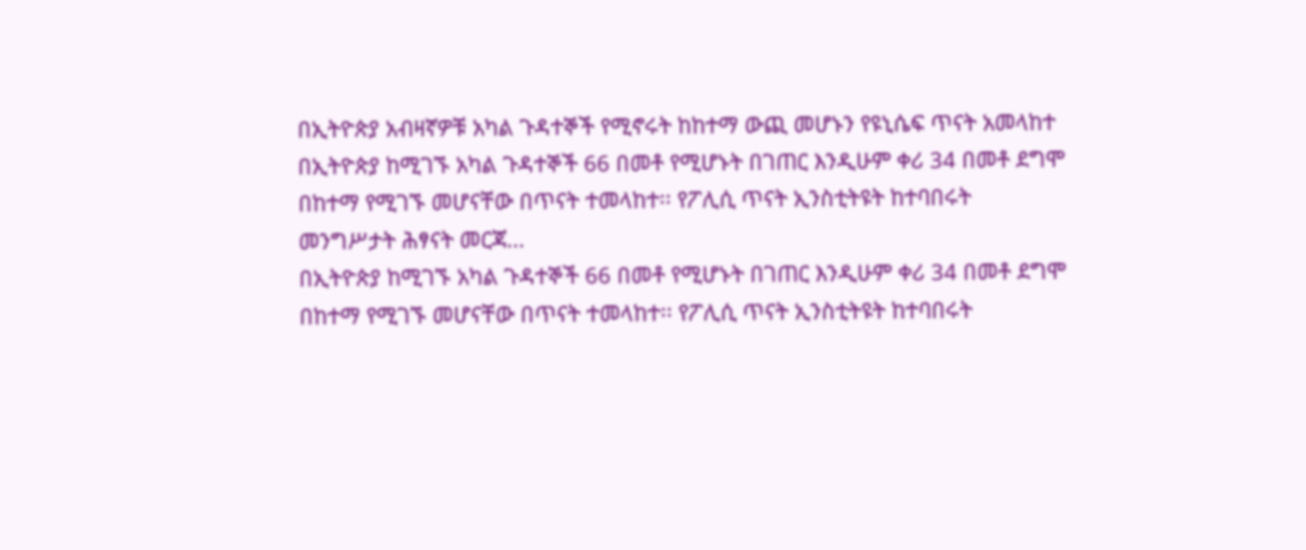በኢትዮጵያ አብዛኛዎቹ አካል ጉዳተኞች የሚኖሩት ከከተማ ውጪ መሆኑን የዩኒሴፍ ጥናት አመላከተ
በኢትዮጵያ ከሚገኙ አካል ጉዳተኞች 66 በመቶ የሚሆኑት በገጠር እንዲሁም ቀሪ 34 በመቶ ደግሞ በከተማ የሚገኙ መሆናቸው በጥናት ተመላከተ፡፡ የፖሊሲ ጥናት ኢንስቲትዩት ከተባበሩት መንግሥታት ሕፃናት መርጃ...
በኢትዮጵያ ከሚገኙ አካል ጉዳተኞች 66 በመቶ የሚሆኑት በገጠር እንዲሁም ቀሪ 34 በመቶ ደግሞ በከተማ የሚገኙ መሆናቸው በጥናት ተመላከተ፡፡ የፖሊሲ ጥናት ኢንስቲትዩት ከተባበሩት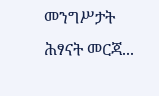መንግሥታት ሕፃናት መርጃ...